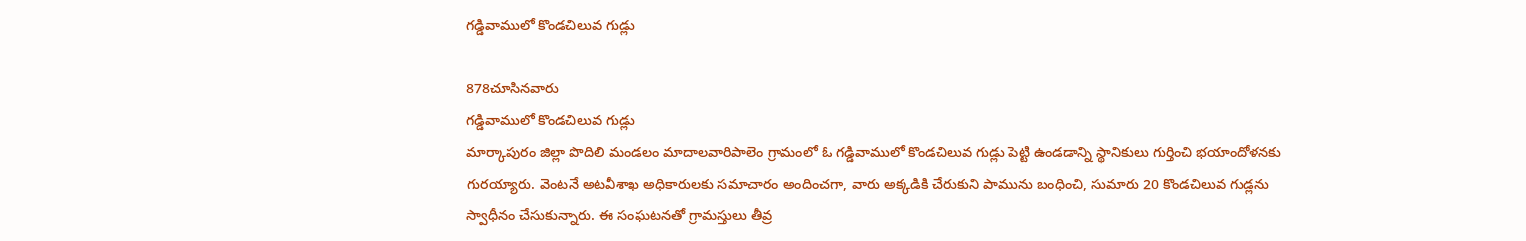గడ్డివాములో కొండచిలువ గుడ్లు

878చూసినవారు
గడ్డివాములో కొండచిలువ గుడ్లు
మార్కాపురం జిల్లా పొదిలి మండలం మాదాలవారిపాలెం గ్రామంలో ఓ గడ్డివాములో కొండచిలువ గుడ్లు పెట్టి ఉండడాన్ని స్థానికులు గుర్తించి భయాందోళనకు గురయ్యారు. వెంటనే అటవీశాఖ అధికారులకు సమాచారం అందించగా, వారు అక్కడికి చేరుకుని పామును బంధించి, సుమారు 20 కొండచిలువ గుడ్లను స్వాధీనం చేసుకున్నారు. ఈ సంఘటనతో గ్రామస్తులు తీవ్ర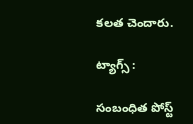కలత చెందారు.

ట్యాగ్స్ :

సంబంధిత పోస్ట్